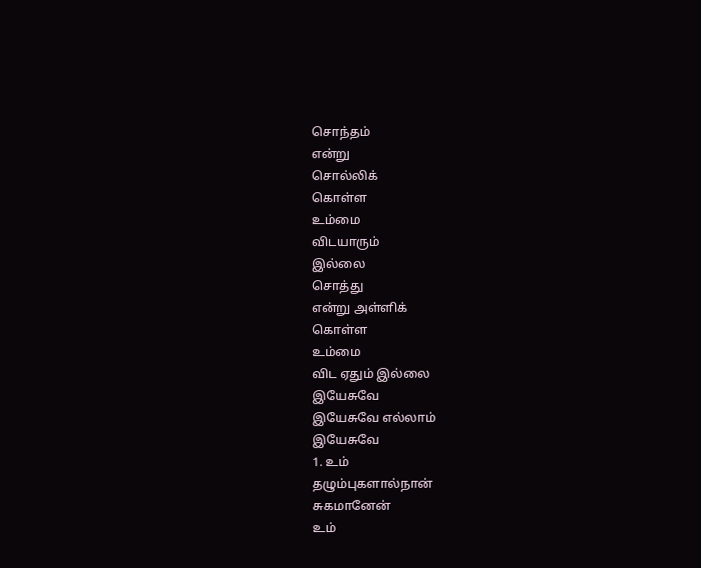சொந்தம்
என்று
சொல்லிக்
கொள்ள
உம்மை
விடயாரும்
இல்லை
சொத்து
என்று அள்ளிக்
கொள்ள
உம்மை
விட ஏதும் இல்லை
இயேசுவே
இயேசுவே எல்லாம்
இயேசுவே
1. உம்
தழும்புகளால்நான்
சுகமானேன்
உம்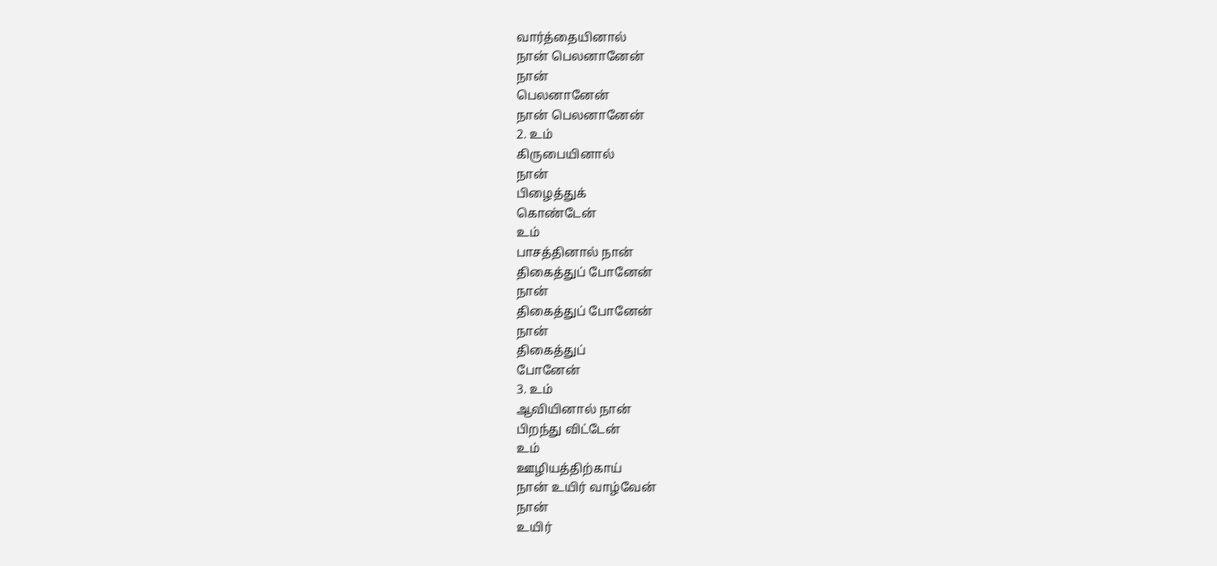வார்த்தையினால்
நான் பெலனானேன்
நான்
பெலனானேன்
நான் பெலனானேன்
2. உம்
கிருபையினால்
நான்
பிழைத்துக்
கொண்டேன்
உம்
பாசத்தினால் நான்
திகைத்துப் போனேன்
நான்
திகைத்துப் போனேன்
நான்
திகைத்துப்
போனேன்
3. உம்
ஆவியினால் நான்
பிறந்து விட்டேன்
உம்
ஊழியத்திற்காய்
நான் உயிர் வாழ்வேன்
நான்
உயிர்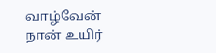வாழ்வேன்
நான் உயிர்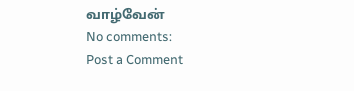வாழ்வேன்
No comments:
Post a Comment